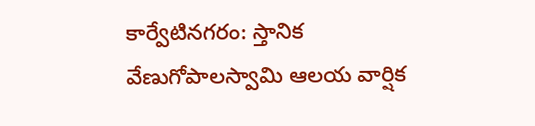కార్వేటినగరం: స్తానిక వేణుగోపాలస్వామి ఆలయ వార్షిక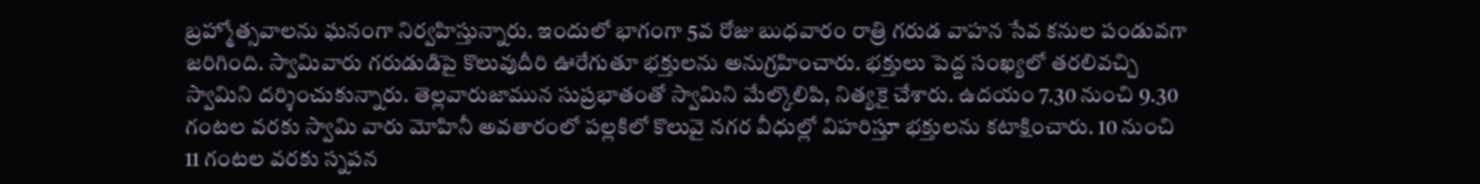బ్రహ్మోత్సవాలను ఘనంగా నిర్వహిస్తున్నారు. ఇందులో భాగంగా 5వ రోజు బుధవారం రాత్రి గరుడ వాహన సేవ కనుల పండువగా జరిగింది. స్వామివారు గరుడుడిపై కొలువుదీరి ఊరేగుతూ భక్తులను అనుగ్రహించారు. భక్తులు పెద్ద సంఖ్యలో తరలివచ్చి స్వామిని దర్శించుకున్నారు. తెల్లవారుజామున సుప్రభాతంతో స్వామిని మేల్కొలిపి, నిత్యకై చేశారు. ఉదయం 7.30 నుంచి 9.30 గంటల వరకు స్వామి వారు మోహినీ అవతారంలో పల్లకిలో కొలువై నగర వీధుల్లో విహరిస్తూ భక్తులను కటాక్షించారు. 10 నుంచి 11 గంటల వరకు స్నపన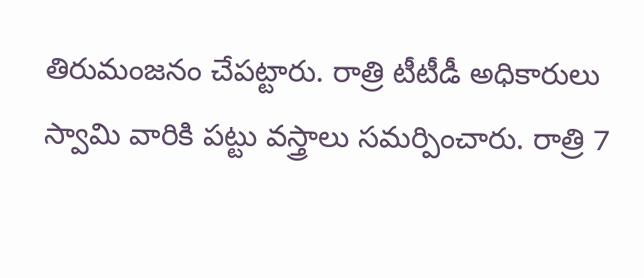తిరుమంజనం చేపట్టారు. రాత్రి టీటీడీ అధికారులు స్వామి వారికి పట్టు వస్త్రాలు సమర్పించారు. రాత్రి 7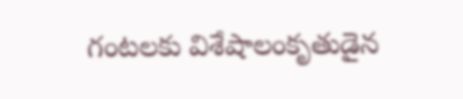గంటలకు విశేషాలంకృతుడైన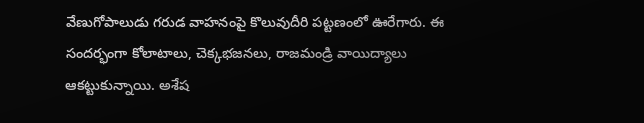వేణుగోపాలుడు గరుడ వాహనంపై కొలువుదీరి పట్టణంలో ఊరేగారు. ఈ సందర్భంగా కోలాటాలు, చెక్కభజనలు, రాజమండ్రి వాయిద్యాలు ఆకట్టుకున్నాయి. అశేష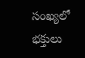సంఖ్యలో భక్తులు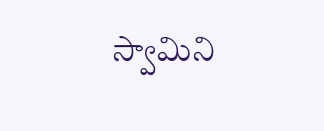స్వామిని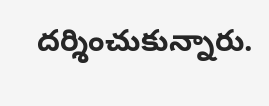దర్శించుకున్నారు.